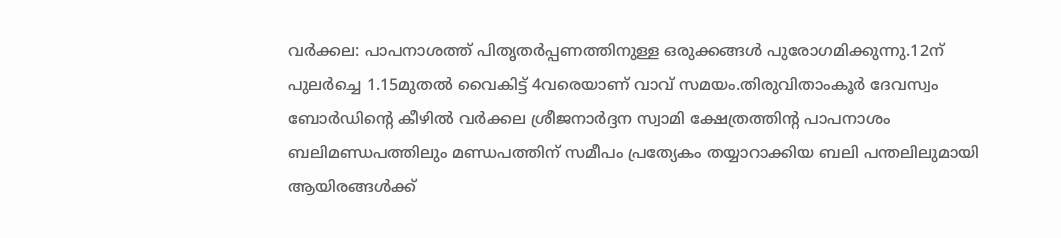വർക്കല: പാപനാശത്ത് പിതൃതർപ്പണത്തിനുള്ള ഒരുക്കങ്ങൾ പുരോഗമിക്കുന്നു.12ന് പുലർച്ചെ 1.15മുതൽ വൈകിട്ട് 4വരെയാണ് വാവ് സമയം.തിരുവിതാംകൂർ ദേവസ്വം ബോർഡിന്റെ കീഴിൽ വർക്കല ശ്രീജനാർദ്ദന സ്വാമി ക്ഷേത്രത്തിന്റ പാപനാശം ബലിമണ്ഡപത്തിലും മണ്ഡപത്തിന് സമീപം പ്രത്യേകം തയ്യാറാക്കിയ ബലി പന്തലിലുമായി ആയിരങ്ങൾക്ക്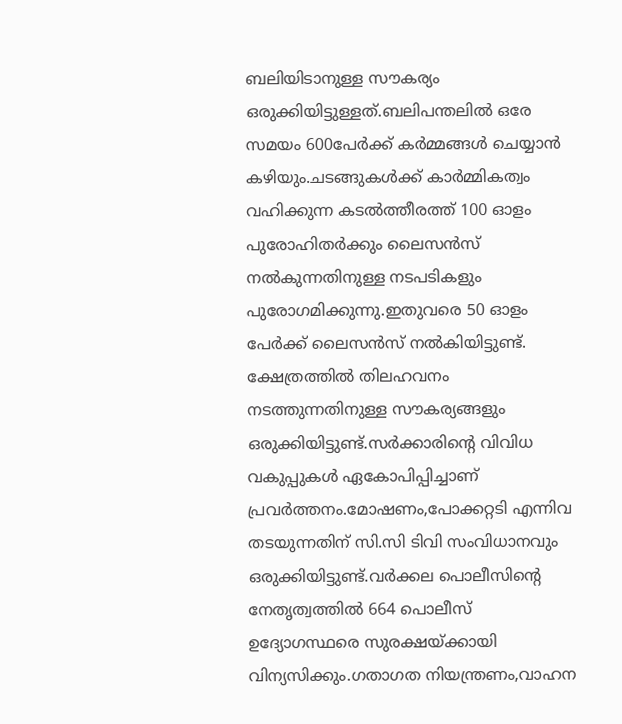ബലിയിടാനുള്ള സൗകര്യം ഒരുക്കിയിട്ടുള്ളത്.ബലിപന്തലിൽ ഒരേ സമയം 600പേർക്ക് കർമ്മങ്ങൾ ചെയ്യാൻ കഴിയും.ചടങ്ങുകൾക്ക് കാർമ്മികത്വം വഹിക്കുന്ന കടൽത്തീരത്ത് 100 ഓളം പുരോഹിതർക്കും ലൈസൻസ് നൽകുന്നതിനുള്ള നടപടികളും പുരോഗമിക്കുന്നു.ഇതുവരെ 50 ഓളം പേർക്ക് ലൈസൻസ് നൽകിയിട്ടുണ്ട്. ക്ഷേത്രത്തിൽ തിലഹവനം നടത്തുന്നതിനുള്ള സൗകര്യങ്ങളും ഒരുക്കിയിട്ടുണ്ട്.സർക്കാരിന്റെ വിവിധ വകുപ്പുകൾ ഏകോപിപ്പിച്ചാണ് പ്രവർത്തനം.മോഷണം,പോക്കറ്റടി എന്നിവ തടയുന്നതിന് സി.സി ടിവി സംവിധാനവും ഒരുക്കിയിട്ടുണ്ട്.വർക്കല പൊലീസിന്റെ നേതൃത്വത്തിൽ 664 പൊലീസ് ഉദ്യോഗസ്ഥരെ സുരക്ഷയ്ക്കായി വിന്യസിക്കും.ഗതാഗത നിയന്ത്രണം,വാഹന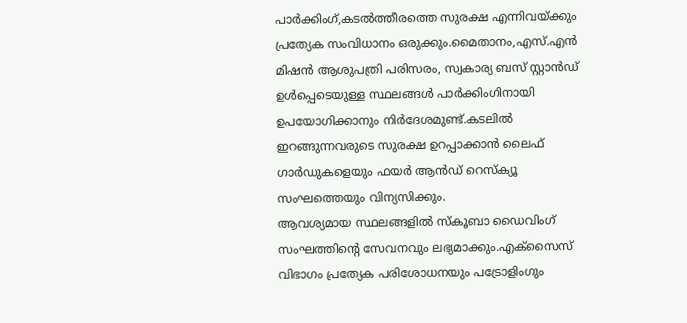പാർക്കിംഗ്,കടൽത്തീരത്തെ സുരക്ഷ എന്നിവയ്ക്കും പ്രത്യേക സംവിധാനം ഒരുക്കും.മൈതാനം,എസ്.എൻ മിഷൻ ആശുപത്രി പരിസരം, സ്വകാര്യ ബസ് സ്റ്റാൻഡ് ഉൾപ്പെടെയുള്ള സ്ഥലങ്ങൾ പാർക്കിംഗിനായി ഉപയോഗിക്കാനും നിർദേശമുണ്ട്.കടലിൽ ഇറങ്ങുന്നവരുടെ സുരക്ഷ ഉറപ്പാക്കാൻ ലൈഫ് ഗാർഡുകളെയും ഫയർ ആൻഡ് റെസ്ക്യൂ സംഘത്തെയും വിന്യസിക്കും.
ആവശ്യമായ സ്ഥലങ്ങളിൽ സ്കൂബാ ഡൈവിംഗ് സംഘത്തിന്റെ സേവനവും ലഭ്യമാക്കും.എക്സൈസ് വിഭാഗം പ്രത്യേക പരിശോധനയും പട്രോളിംഗും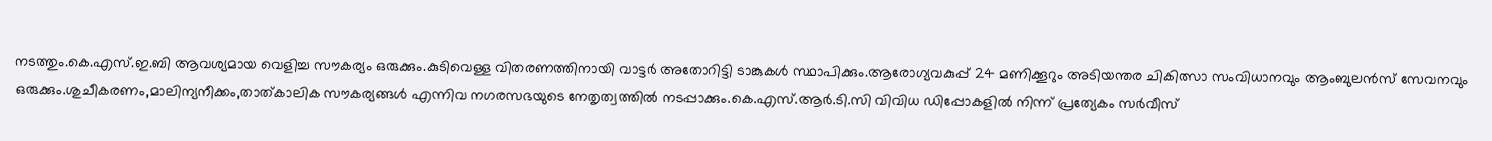നടത്തും.കെ.എസ്.ഇ.ബി ആവശ്യമായ വെളിച്ച സൗകര്യം ഒരുക്കും.കുടിവെള്ള വിതരണത്തിനായി വാട്ടർ അതോറിട്ടി ടാങ്കുകൾ സ്ഥാപിക്കും.ആരോഗ്യവകുപ്പ് 24 മണിക്കൂറും അടിയന്തര ചികിത്സാ സംവിധാനവും ആംബുലൻസ് സേവനവും ഒരുക്കും.ശുചീകരണം,മാലിന്യനീക്കം,താത്കാലിക സൗകര്യങ്ങൾ എന്നിവ നഗരസഭയുടെ നേതൃത്വത്തിൽ നടപ്പാക്കും.കെ.എസ്.ആർ.ടി.സി വിവിധ ഡിപ്പോകളിൽ നിന്ന് പ്രത്യേകം സർവീസ്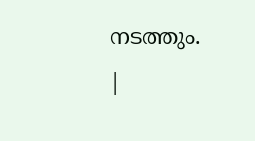നടത്തും.
|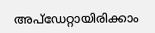അപ്ഡേറ്റായിരിക്കാം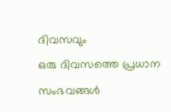ദിവസവും
ഒരു ദിവസത്തെ പ്രധാന സംഭവങ്ങൾ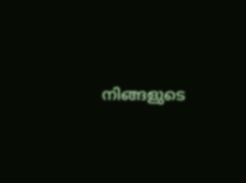നിങ്ങളുടെ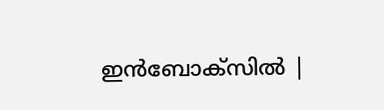ഇൻബോക്സിൽ |